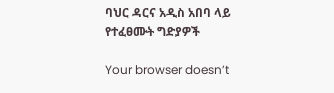ባህር ዳርና አዲስ አበባ ላይ የተፈፀሙት ግድያዎች

Your browser doesn’t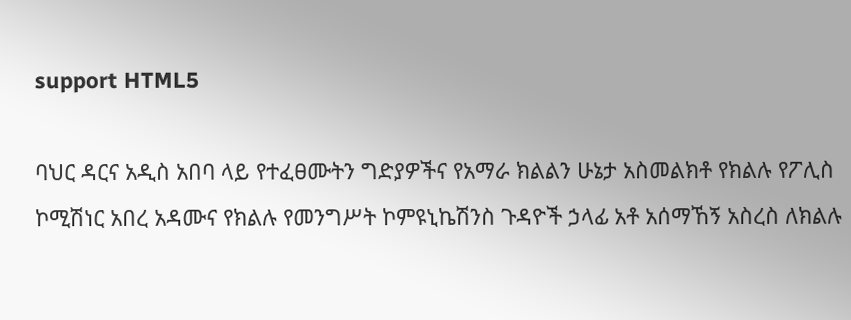support HTML5

ባህር ዳርና አዲስ አበባ ላይ የተፈፀሙትን ግድያዎችና የአማራ ክልልን ሁኔታ አስመልክቶ የክልሉ የፖሊስ ኮሚሽነር አበረ አዳሙና የክልሉ የመንግሥት ኮምዩኒኬሽንስ ጉዳዮች ኃላፊ አቶ አሰማኸኝ አስረስ ለክልሉ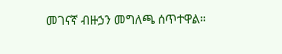መገናኛ ብዙኃን መግለጫ ሰጥተዋል።